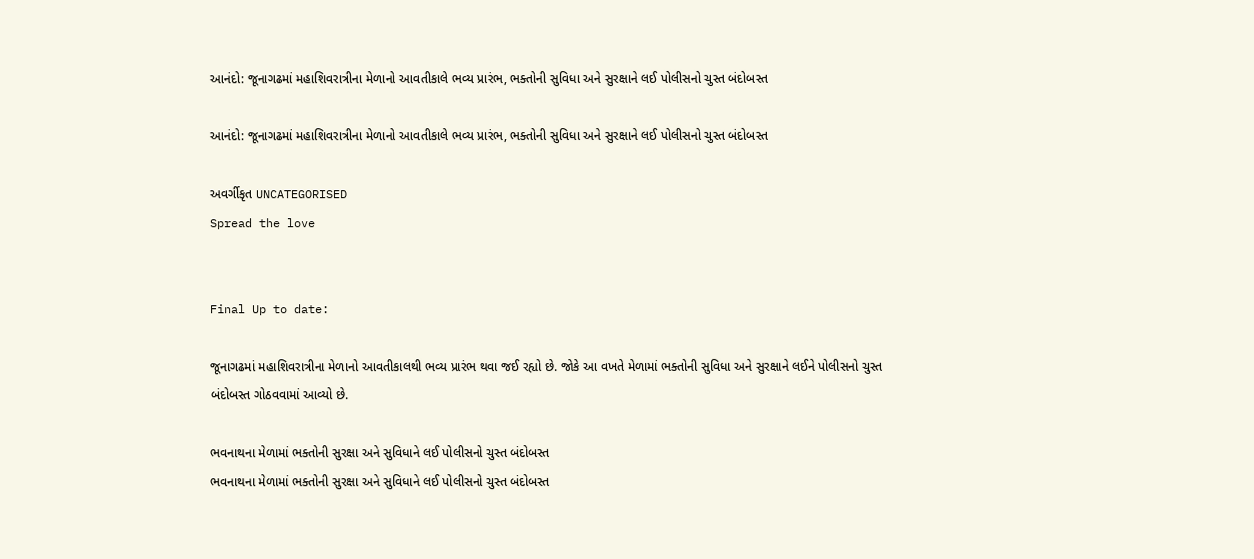આનંદો: જૂનાગઢમાં મહાશિવરાત્રીના મેળાનો આવતીકાલે ભવ્ય પ્રારંભ, ભક્તોની સુવિધા અને સુરક્ષાને લઈ પોલીસનો ચુસ્ત બંદોબસ્ત

આનંદો: જૂનાગઢમાં મહાશિવરાત્રીના મેળાનો આવતીકાલે ભવ્ય પ્રારંભ, ભક્તોની સુવિધા અને સુરક્ષાને લઈ પોલીસનો ચુસ્ત બંદોબસ્ત

અવર્ગીકૃત UNCATEGORISED
Spread the love


Final Up to date:

જૂનાગઢમાં મહાશિવરાત્રીના મેળાનો આવતીકાલથી ભવ્ય પ્રારંભ થવા જઈ રહ્યો છે. જોકે આ વખતે મેળામાં ભક્તોની સુવિધા અને સુરક્ષાને લઈને પોલીસનો ચુસ્ત બંદોબસ્ત ગોઠવવામાં આવ્યો છે.

ભવનાથના મેળામાં ભક્તોની સુરક્ષા અને સુવિધાને લઈ પોલીસનો ચુસ્ત બંદોબસ્ત
ભવનાથના મેળામાં ભક્તોની સુરક્ષા અને સુવિધાને લઈ પોલીસનો ચુસ્ત બંદોબસ્ત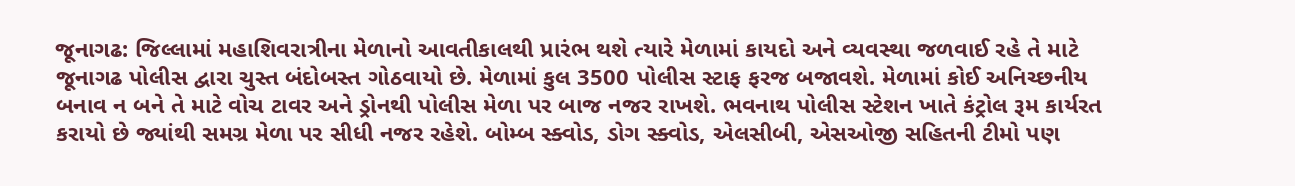જૂનાગઢ: જિલ્લામાં મહાશિવરાત્રીના મેળાનો આવતીકાલથી પ્રારંભ થશે ત્યારે મેળામાં કાયદો અને વ્યવસ્થા જળવાઈ રહે તે માટે જૂનાગઢ પોલીસ દ્વારા ચુસ્ત બંદોબસ્ત ગોઠવાયો છે. મેળામાં કુલ 3500 પોલીસ સ્ટાફ ફરજ બજાવશે. મેળામાં કોઈ અનિચ્છનીય બનાવ ન બને તે માટે વોચ ટાવર અને ડ્રોનથી પોલીસ મેળા પર બાજ નજર રાખશે. ભવનાથ પોલીસ સ્ટેશન ખાતે કંટ્રોલ રૂમ કાર્યરત કરાયો છે જ્યાંથી સમગ્ર મેળા પર સીધી નજર રહેશે. બોમ્બ સ્ક્વોડ, ડોગ સ્ક્વોડ, એલસીબી, એસઓજી સહિતની ટીમો પણ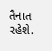તૈનાત રહેશે.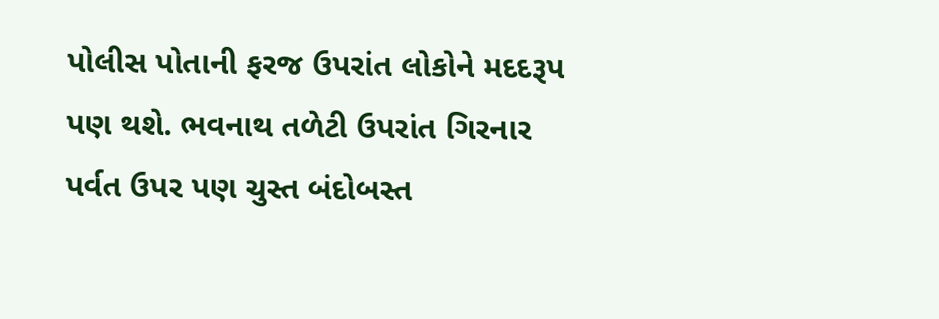પોલીસ પોતાની ફરજ ઉપરાંત લોકોને મદદરૂપ પણ થશે. ભવનાથ તળેટી ઉપરાંત ગિરનાર પર્વત ઉપર પણ ચુસ્ત બંદોબસ્ત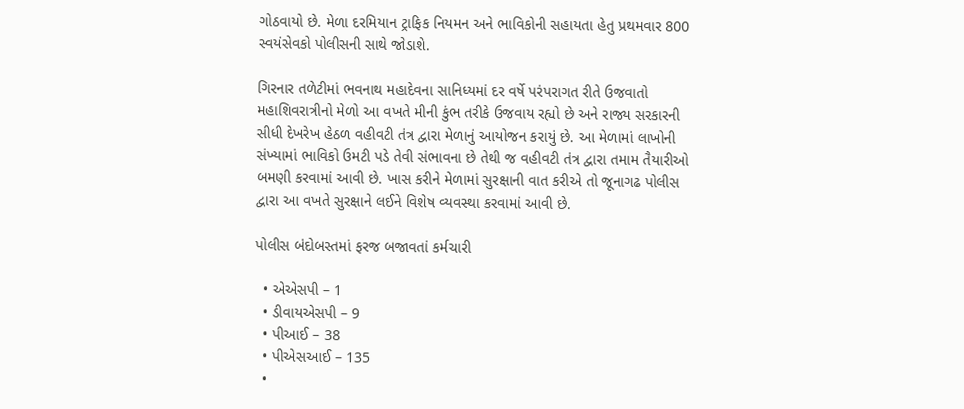ગોઠવાયો છે. મેળા દરમિયાન ટ્રાફિક નિયમન અને ભાવિકોની સહાયતા હેતુ પ્રથમવાર 800 સ્વયંસેવકો પોલીસની સાથે જોડાશે.

ગિરનાર તળેટીમાં ભવનાથ મહાદેવના સાનિધ્યમાં દર વર્ષે પરંપરાગત રીતે ઉજવાતો મહાશિવરાત્રીનો મેળો આ વખતે મીની કુંભ તરીકે ઉજવાય રહ્યો છે અને રાજ્ય સરકારની સીધી દેખરેખ હેઠળ વહીવટી તંત્ર દ્વારા મેળાનું આયોજન કરાયું છે. આ મેળામાં લાખોની સંખ્યામાં ભાવિકો ઉમટી પડે તેવી સંભાવના છે તેથી જ વહીવટી તંત્ર દ્વારા તમામ તૈયારીઓ બમણી કરવામાં આવી છે. ખાસ કરીને મેળામાં સુરક્ષાની વાત કરીએ તો જૂનાગઢ પોલીસ દ્વારા આ વખતે સુરક્ષાને લઈને વિશેષ વ્યવસ્થા કરવામાં આવી છે.

પોલીસ બંદોબસ્તમાં ફરજ બજાવતાં કર્મચારી

  • એએસપી – 1
  • ડીવાયએસપી – 9
  • પીઆઈ – 38
  • પીએસઆઈ – 135
  •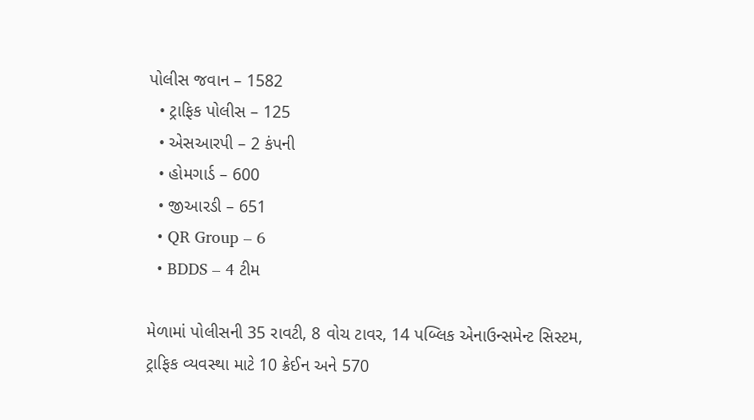પોલીસ જવાન – 1582
  • ટ્રાફિક પોલીસ – 125
  • એસઆરપી – 2 કંપની
  • હોમગાર્ડ – 600
  • જીઆરડી – 651
  • QR Group – 6
  • BDDS – 4 ટીમ

મેળામાં પોલીસની 35 રાવટી, 8 વોચ ટાવર, 14 પબ્લિક એનાઉન્સમેન્ટ સિસ્ટમ, ટ્રાફિક વ્યવસ્થા માટે 10 ક્રેઈન અને 570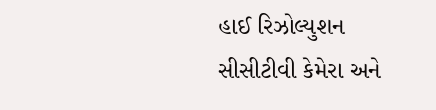હાઈ રિઝોલ્યુશન સીસીટીવી કેમેરા અને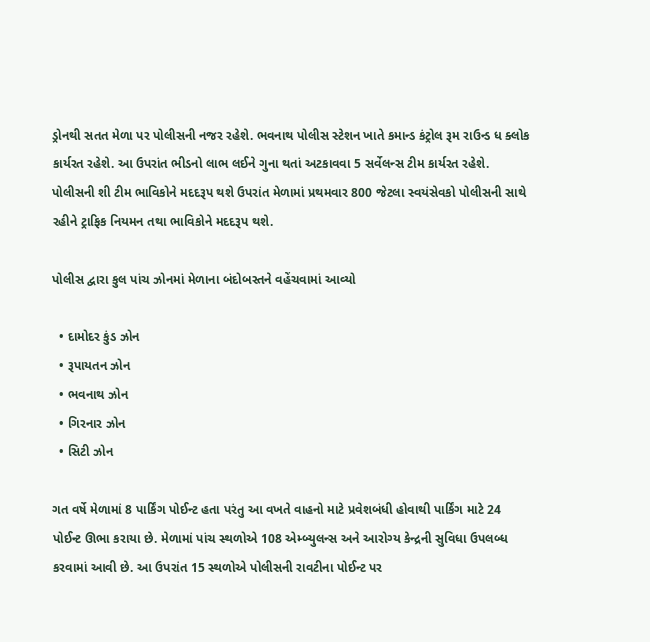ડ્રોનથી સતત મેળા પર પોલીસની નજર રહેશે. ભવનાથ પોલીસ સ્ટેશન ખાતે કમાન્ડ કંટ્રોલ રૂમ રાઉન્ડ ધ ક્લોક કાર્યરત રહેશે. આ ઉપરાંત ભીડનો લાભ લઈને ગુના થતાં અટકાવવા 5 સર્વેલન્સ ટીમ કાર્યરત રહેશે. પોલીસની શી ટીમ ભાવિકોને મદદરૂપ થશે ઉપરાંત મેળામાં પ્રથમવાર 800 જેટલા સ્વયંસેવકો પોલીસની સાથે રહીને ટ્રાફિક નિયમન તથા ભાવિકોને મદદરૂપ થશે.

પોલીસ દ્વારા કુલ પાંચ ઝોનમાં મેળાના બંદોબસ્તને વહેંચવામાં આવ્યો

  • દામોદર કુંડ ઝોન
  • રૂપાયતન ઝોન
  • ભવનાથ ઝોન
  • ગિરનાર ઝોન
  • સિટી ઝોન

ગત વર્ષે મેળામાં 8 પાર્કિંગ પોઈન્ટ હતા પરંતુ આ વખતે વાહનો માટે પ્રવેશબંધી હોવાથી પાર્કિંગ માટે 24 પોઈન્ટ ઊભા કરાયા છે. મેળામાં પાંચ સ્થળોએ 108 એમ્બ્યુલન્સ અને આરોગ્ય કેન્દ્રની સુવિધા ઉપલબ્ધ કરવામાં આવી છે. આ ઉપરાંત 15 સ્થળોએ પોલીસની રાવટીના પોઈન્ટ પર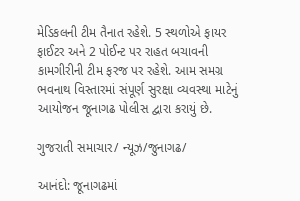મેડિકલની ટીમ તૈનાત રહેશે. 5 સ્થળોએ ફાયર ફાઈટર અને 2 પોઈન્ટ પર રાહત બચાવની કામગીરીની ટીમ ફરજ પર રહેશે. આમ સમગ્ર ભવનાથ વિસ્તારમાં સંપૂર્ણ સુરક્ષા વ્યવસ્થા માટેનું આયોજન જૂનાગઢ પોલીસ દ્વારા કરાયું છે.

ગુજરાતી સમાચાર/ ન્યૂઝ/જુનાગઢ/

આનંદો: જૂનાગઢમાં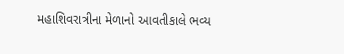મહાશિવરાત્રીના મેળાનો આવતીકાલે ભવ્ય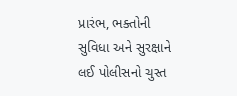પ્રારંભ, ભક્તોની સુવિધા અને સુરક્ષાને લઈ પોલીસનો ચુસ્ત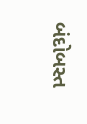બંદોબસ્ત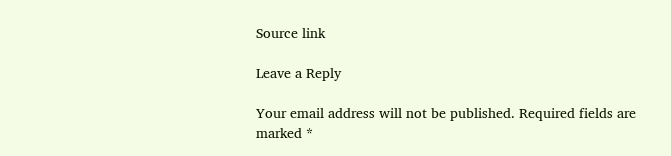Source link

Leave a Reply

Your email address will not be published. Required fields are marked *